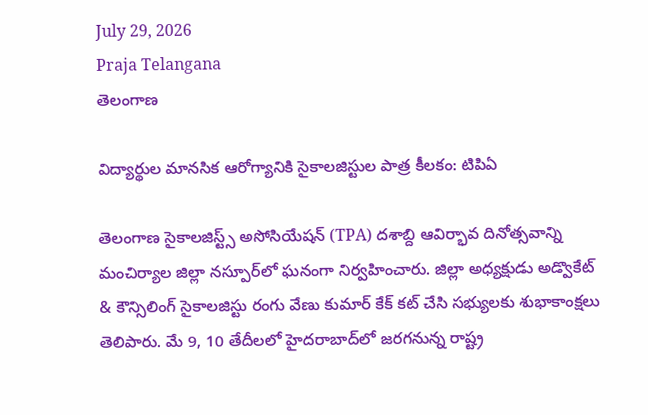July 29, 2026
Praja Telangana
తెలంగాణ

విద్యార్థుల మానసిక ఆరోగ్యానికి సైకాలజిస్టుల పాత్ర కీలకం: టిపిఏ

తెలంగాణ సైకాలజిస్ట్స్ అసోసియేషన్ (TPA) దశాబ్ది ఆవిర్భావ దినోత్సవాన్ని మంచిర్యాల జిల్లా నస్పూర్‌లో ఘనంగా నిర్వహించారు. జిల్లా అధ్యక్షుడు అడ్వొకేట్ & కౌన్సిలింగ్ సైకాలజిస్టు రంగు వేణు కుమార్ కేక్ కట్ చేసి సభ్యులకు శుభాకాంక్షలు తెలిపారు. మే 9, 10 తేదీలలో హైదరాబాద్‌లో జరగనున్న రాష్ట్ర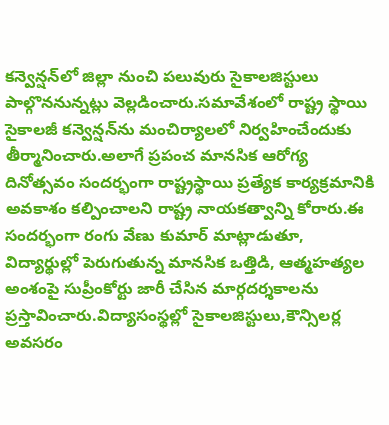కన్వెన్షన్‌లో జిల్లా నుంచి పలువురు సైకాలజిస్టులు పాల్గొననున్నట్లు వెల్లడించారు.సమావేశంలో రాష్ట్ర స్థాయి సైకాలజీ కన్వెన్షన్‌ను మంచిర్యాలలో నిర్వహించేందుకు తీర్మానించారు.అలాగే ప్రపంచ మానసిక ఆరోగ్య దినోత్సవం సందర్భంగా రాష్ట్రస్థాయి ప్రత్యేక కార్యక్రమానికి అవకాశం కల్పించాలని రాష్ట్ర నాయకత్వాన్ని కోరారు.ఈ సందర్భంగా రంగు వేణు కుమార్ మాట్లాడుతూ, విద్యార్థుల్లో పెరుగుతున్న మానసిక ఒత్తిడి, ఆత్మహత్యల అంశంపై సుప్రీంకోర్టు జారీ చేసిన మార్గదర్శకాలను ప్రస్తావించారు.విద్యాసంస్థల్లో సైకాలజిస్టులు,కౌన్సిలర్ల అవసరం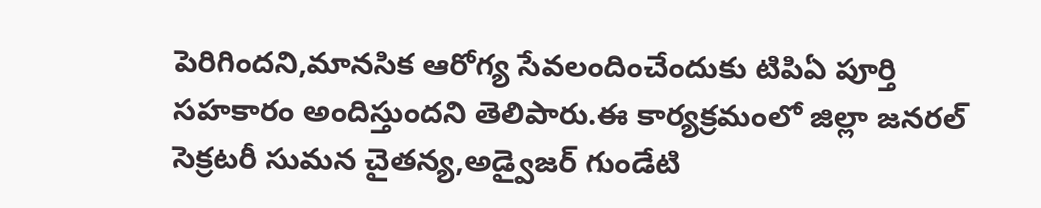పెరిగిందని,మానసిక ఆరోగ్య సేవలందించేందుకు టిపిఏ పూర్తి సహకారం అందిస్తుందని తెలిపారు.ఈ కార్యక్రమంలో జిల్లా జనరల్ సెక్రటరీ సుమన చైతన్య,అడ్వైజర్ గుండేటి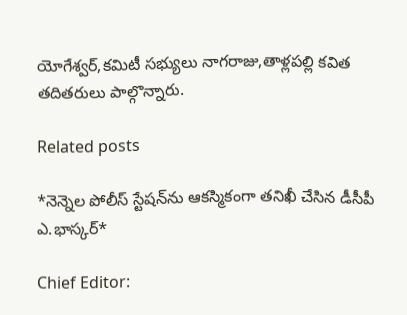యోగేశ్వర్,కమిటీ సభ్యులు నాగరాజు,తాళ్లపల్లి కవిత తదితరులు పాల్గొన్నారు.

Related posts

*నెన్నెల పోలీస్ స్టేషన్‌ను ఆకస్మికంగా తనిఖీ చేసిన డీసీపీ ఎ.భాస్కర్*

Chief Editor: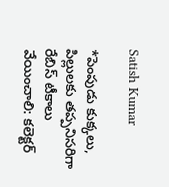Satish Kumar

*పెంపుడు కుక్కలు, పిల్లులకు తప్పనిసరిగా రేబిస్ టీకాలు వేయించాలి: కలెక్టర్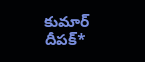కుమార్ దీపక్*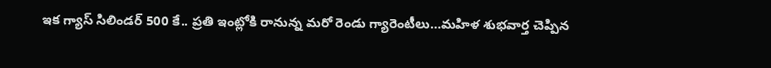ఇక గ్యాస్ సిలిండర్ 500 కే.. ప్రతి ఇంట్లోకి రానున్న మరో రెండు గ్యారెంటీలు…మహిళ శుభవార్త చెప్పిన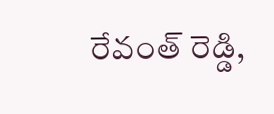రేవంత్ రెడ్డి,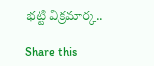భట్టి విక్రమార్క..

Share this